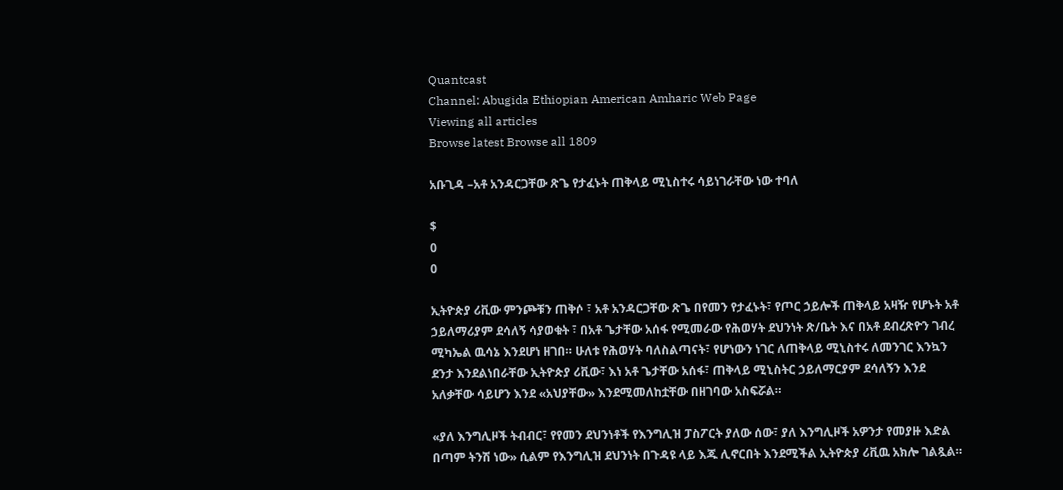Quantcast
Channel: Abugida Ethiopian American Amharic Web Page
Viewing all articles
Browse latest Browse all 1809

አቡጊዳ –አቶ አንዳርጋቸው ጽጌ የታፈኑት ጠቅላይ ሚኒስተሩ ሳይነገራቸው ነው ተባለ

$
0
0

ኢትዮጵያ ሪቪው ምንጮቹን ጠቅሶ ፣ አቶ አንዳርጋቸው ጽጌ በየመን የታፈኑት፣ የጦር ኃይሎች ጠቅላይ አዛዥ የሆኑት አቶ ኃይለማሪያም ደሳለኝ ሳያወቁት ፣ በአቶ ጌታቸው አሰፋ የሚመራው የሕወሃት ደህንነት ጽ/ቤት እና በአቶ ደብረጽዮን ገብረ ሚካኤል ዉሳኔ እንደሆነ ዘገበ። ሁለቱ የሕወሃት ባለስልጣናት፣ የሆነውን ነገር ለጠቅላይ ሚኒስተሩ ለመንገር እንኳን ደንታ እንደልነበራቸው ኢትዮጵያ ሪቪው፣ እነ አቶ ጌታቸው አሰፋ፣ ጠቅላይ ሚኒስትር ኃይለማርያም ደሳለኝን እንደ አለቃቸው ሳይሆን እንደ «አህያቸው» እንደሚመለከቷቸው በዘገባው አስፍሯል።

«ያለ እንግሊዞች ትብብር፣ የየመን ደህንነቶች የእንግሊዝ ፓስፖርት ያለው ሰው፣ ያለ እንግሊዞች አዎንታ የመያዙ እድል በጣም ትንሽ ነው» ሲልም የእንግሊዝ ደህንነት በጉዳዩ ላይ እጁ ሊኖርበት እንደሚችል ኢትዮጵያ ሪቪዉ አክሎ ገልጿል።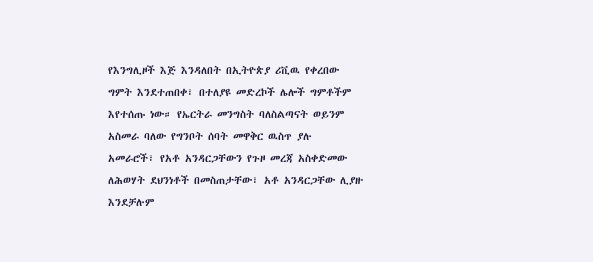የእንግሊዞች እጅ እንዳለበት በኢትዮጵያ ሪቪዉ የቀረበው ግምት እንደተጠበቀ፣ በተለያዩ መድረኮች ሌሎች ግምቶችም እየተሰጡ ነው። የኤርትራ መንግስት ባለስልጣናት ወይንም አስመራ ባለው የግንቦት ሰባት መዋቅር ዉስጥ ያሉ አመራሮች፣ የአቶ አንዳርጋቸውን የጉዞ መረጃ አስቀድመው ለሕወሃት ደህንነቶች በመስጠታቸው፣ አቶ አንዳርጋቸው ሊያዙ እንደቻሉም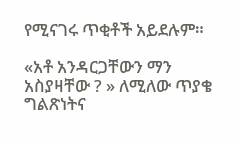የሚናገሩ ጥቂቶች አይደሉም።

«አቶ አንዳርጋቸውን ማን አስያዛቸው ? » ለሚለው ጥያቄ ግልጽነትና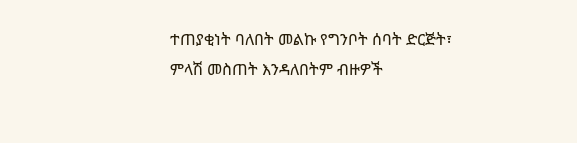ተጠያቂነት ባለበት መልኩ የግንቦት ሰባት ድርጅት፣ ምላሽ መስጠት እንዳለበትም ብዙዎች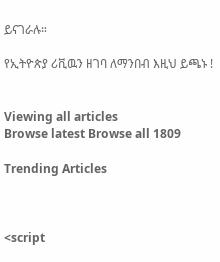ይናገራሉ።

የኢትዮጵያ ሪቪዉን ዘገባ ለማንበብ እዚህ ይጫኑ !


Viewing all articles
Browse latest Browse all 1809

Trending Articles



<script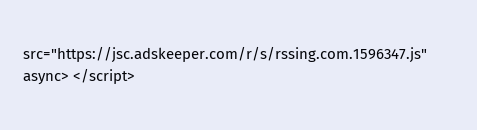src="https://jsc.adskeeper.com/r/s/rssing.com.1596347.js" async> </script>